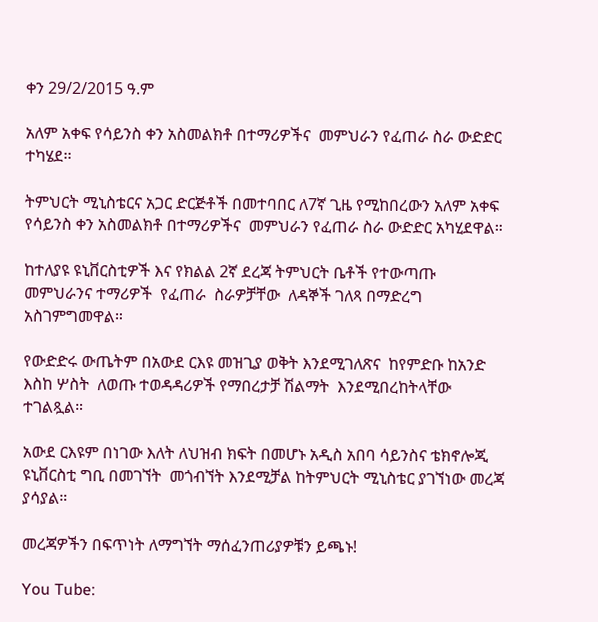ቀን 29/2/2015 ዓ.ም

አለም አቀፍ የሳይንስ ቀን አስመልክቶ በተማሪዎችና  መምህራን የፈጠራ ስራ ውድድር ተካሄደ፡፡

ትምህርት ሚኒስቴርና አጋር ድርጅቶች በመተባበር ለ7ኛ ጊዜ የሚከበረውን አለም አቀፍ የሳይንስ ቀን አስመልክቶ በተማሪዎችና  መምህራን የፈጠራ ስራ ውድድር አካሂደዋል።

ከተለያዩ ዩኒቨርስቲዎች እና የክልል 2ኛ ደረጃ ትምህርት ቤቶች የተውጣጡ  መምህራንና ተማሪዎች  የፈጠራ  ስራዎቻቸው  ለዳኞች ገለጻ በማድረግ አስገምግመዋል።

የውድድሩ ውጤትም በአውደ ርእዩ መዝጊያ ወቅት እንደሚገለጽና  ከየምድቡ ከአንድ እስከ ሦስት  ለወጡ ተወዳዳሪዎች የማበረታቻ ሽልማት  እንደሚበረከትላቸው ተገልጿል።

አውደ ርእዩም በነገው እለት ለህዝብ ክፍት በመሆኑ አዲስ አበባ ሳይንስና ቴክኖሎጂ ዩኒቨርስቲ ግቢ በመገኘት  መጎብኘት እንደሚቻል ከትምህርት ሚኒስቴር ያገኘነው መረጃ ያሳያል።

መረጃዎችን በፍጥነት ለማግኘት ማሰፈንጠሪያዎቹን ይጫኑ!

You Tube: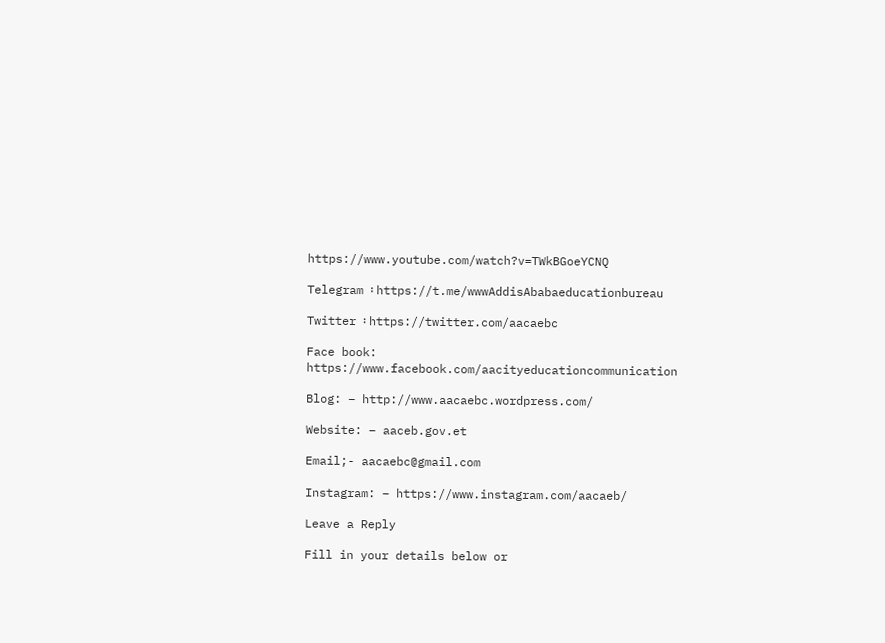https://www.youtube.com/watch?v=TWkBGoeYCNQ

Telegram ፡ https://t.me/wwwAddisAbabaeducationbureau

Twitter ፡ https://twitter.com/aacaebc

Face book: https://www.facebook.com/aacityeducationcommunication

Blog: – http://www.aacaebc.wordpress.com/

Website: – aaceb.gov.et

Email;- aacaebc@gmail.com

Instagram: – https://www.instagram.com/aacaeb/

Leave a Reply

Fill in your details below or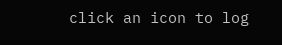click an icon to log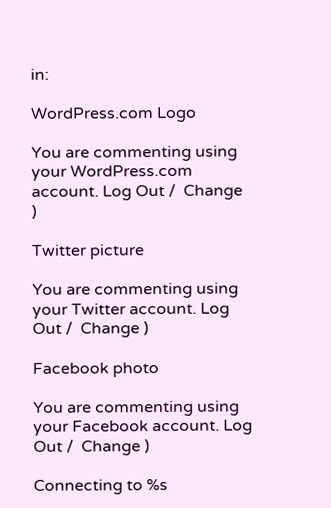in:

WordPress.com Logo

You are commenting using your WordPress.com account. Log Out /  Change )

Twitter picture

You are commenting using your Twitter account. Log Out /  Change )

Facebook photo

You are commenting using your Facebook account. Log Out /  Change )

Connecting to %s